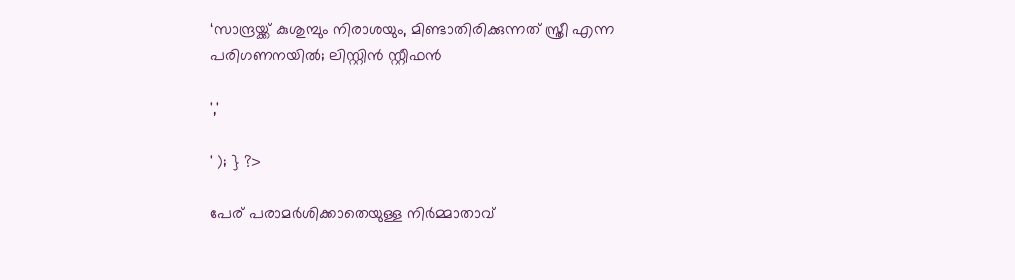‘സാന്ദ്രയ്ക്ക് കുശുമ്പും നിരാശയും, മിണ്ടാതിരിക്കുന്നത് സ്ത്രീ എന്ന പരിഗണനയിൽ; ലിസ്റ്റിൻ സ്റ്റീഫൻ

','

' ); } ?>

പേര് പരാമർശിക്കാതെയുള്ള നിർമ്മാതാവ്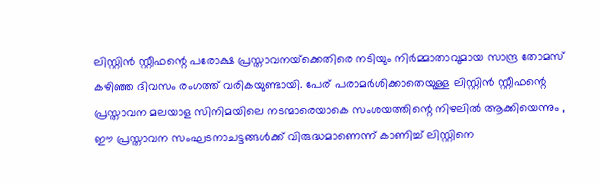ലിസ്റ്റിൻ സ്റ്റീഫന്റെ പരോക്ഷ പ്രസ്താവനയ്‌ക്കെതിരെ നടിയും നിർമ്മാതാവുമായ സാന്ദ്ര തോമസ് കഴിഞ്ഞ ദിവസം രംഗത്ത് വരികയുണ്ടായി. പേര് പരാമർശിക്കാതെയുള്ള ലിസ്റ്റിൻ സ്റ്റീഫന്റെ പ്രസ്താവന മലയാള സിനിമയിലെ നടന്മാരെയാകെ സംശയത്തിന്റെ നിഴലിൽ ആക്കിയെന്നും , ഈ പ്രസ്താവന സംഘടനാചട്ടങ്ങൾക്ക് വിരുദ്ധമാണെന്ന് കാണിച്ച് ലിസ്റ്റിനെ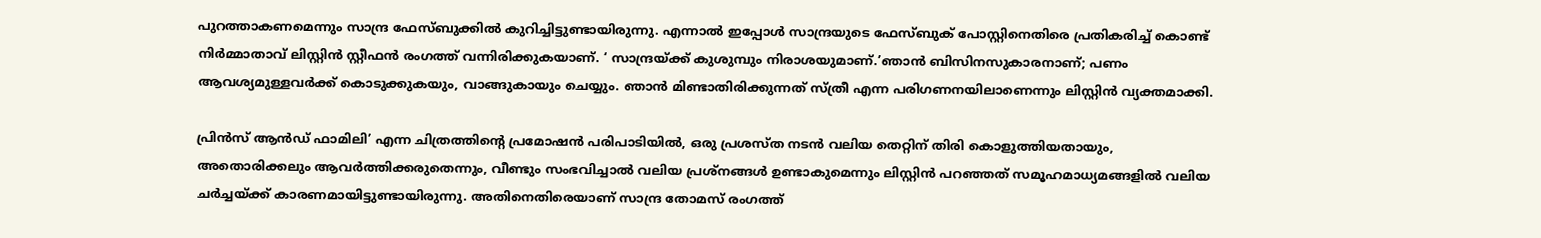പുറത്താകണമെന്നും സാന്ദ്ര ഫേസ്ബുക്കിൽ കുറിച്ചിട്ടുണ്ടായിരുന്നു. എന്നാൽ ഇപ്പോൾ സാന്ദ്രയുടെ ഫേസ്ബുക് പോസ്റ്റിനെതിരെ പ്രതികരിച്ച് കൊണ്ട് നിർമ്മാതാവ് ലിസ്റ്റിൻ സ്റ്റീഫൻ രംഗത്ത് വന്നിരിക്കുകയാണ്. ‘ സാന്ദ്രയ്ക്ക് കുശുമ്പും നിരാശയുമാണ്.’ഞാൻ ബിസിനസുകാരനാണ്; പണം ആവശ്യമുള്ളവർക്ക് കൊടുക്കുകയും, വാങ്ങുകായും ചെയ്യും. ഞാൻ മിണ്ടാതിരിക്കുന്നത് സ്ത്രീ എന്ന പരിഗണനയിലാണെന്നും ലിസ്റ്റിൻ വ്യക്തമാക്കി.

പ്രിൻസ് ആൻഡ് ഫാമിലി’ എന്ന ചിത്രത്തിന്റെ പ്രമോഷൻ പരിപാടിയിൽ, ഒരു പ്രശസ്ത നടൻ വലിയ തെറ്റിന് തിരി കൊളുത്തിയതായും, അതൊരിക്കലും ആവർത്തിക്കരുതെന്നും, വീണ്ടും സംഭവിച്ചാൽ വലിയ പ്രശ്‌നങ്ങൾ ഉണ്ടാകുമെന്നും ലിസ്റ്റിൻ പറഞ്ഞത് സമൂഹമാധ്യമങ്ങളിൽ വലിയ ചർച്ചയ്ക്ക് കാരണമായിട്ടുണ്ടായിരുന്നു. അതിനെതിരെയാണ് സാന്ദ്ര തോമസ് രംഗത്ത്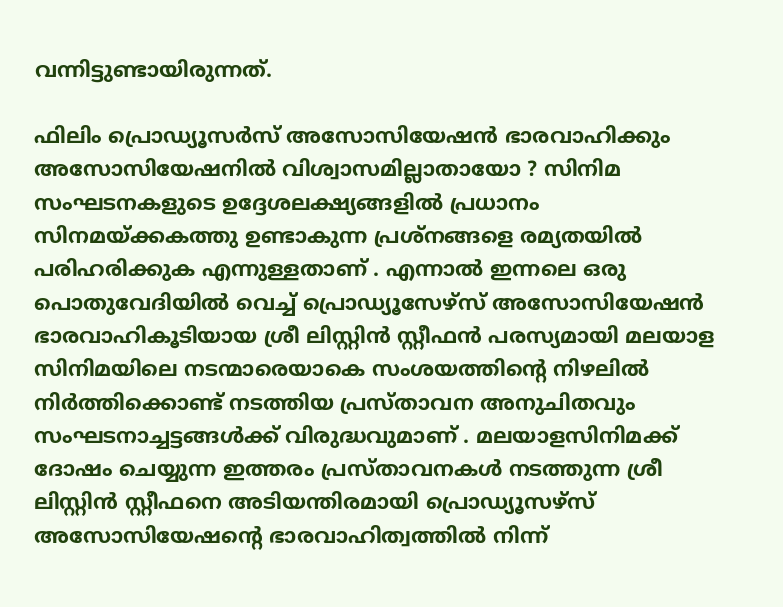വന്നിട്ടുണ്ടായിരുന്നത്.

ഫിലിം പ്രൊഡ്യൂസർസ് അസോസിയേഷൻ ഭാരവാഹിക്കും അസോസിയേഷനിൽ വിശ്വാസമില്ലാതായോ ? സിനിമ സംഘടനകളുടെ ഉദ്ദേശലക്ഷ്യങ്ങളിൽ പ്രധാനം സിനമയ്ക്കകത്തു ഉണ്ടാകുന്ന പ്രശ്നങ്ങളെ രമ്യതയിൽ പരിഹരിക്കുക എന്നുള്ളതാണ് . എന്നാൽ ഇന്നലെ ഒരു പൊതുവേദിയിൽ വെച്ച് പ്രൊഡ്യൂസേഴ്സ് അസോസിയേഷൻ ഭാരവാഹികൂടിയായ ശ്രീ ലിസ്റ്റിൻ സ്റ്റീഫൻ പരസ്യമായി മലയാള സിനിമയിലെ നടന്മാരെയാകെ സംശയത്തിന്റെ നിഴലിൽ നിർത്തിക്കൊണ്ട് നടത്തിയ പ്രസ്താവന അനുചിതവും സംഘടനാച്ചട്ടങ്ങൾക്ക് വിരുദ്ധവുമാണ് . മലയാളസിനിമക്ക് ദോഷം ചെയ്യുന്ന ഇത്തരം പ്രസ്താവനകൾ നടത്തുന്ന ശ്രീ ലിസ്റ്റിൻ സ്റ്റീഫനെ അടിയന്തിരമായി പ്രൊഡ്യൂസഴ്സ് അസോസിയേഷന്റെ ഭാരവാഹിത്വത്തിൽ നിന്ന്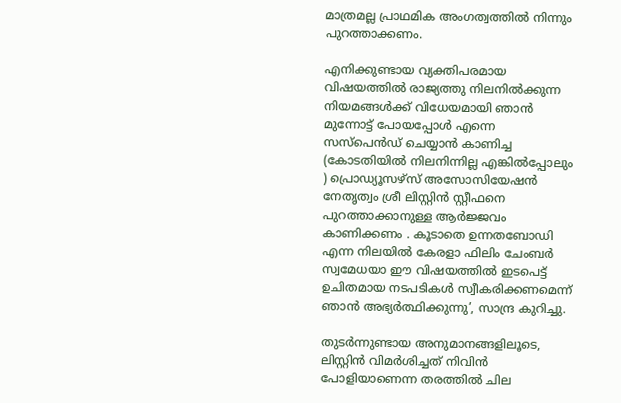മാത്രമല്ല പ്രാഥമിക അംഗത്വത്തിൽ നിന്നും പുറത്താക്കണം.

എനിക്കുണ്ടായ വ്യക്തിപരമായ വിഷയത്തിൽ രാജ്യത്തു നിലനിൽക്കുന്ന നിയമങ്ങൾക്ക് വിധേയമായി ഞാൻ മുന്നോട്ട് പോയപ്പോൾ എന്നെ സസ്‌പെൻഡ് ചെയ്യാൻ കാണിച്ച (കോടതിയിൽ നിലനിന്നില്ല എങ്കിൽപ്പോലും ) പ്രൊഡ്യൂസഴ്സ് അസോസിയേഷൻ നേതൃത്വം ശ്രീ ലിസ്റ്റിൻ സ്റ്റീഫനെ പുറത്താക്കാനുള്ള ആർജ്ജവം കാണിക്കണം . കൂടാതെ ഉന്നതബോഡി എന്ന നിലയിൽ കേരളാ ഫിലിം ചേംബർ സ്വമേധയാ ഈ വിഷയത്തിൽ ഇടപെട്ട് ഉചിതമായ നടപടികൾ സ്വീകരിക്കണമെന്ന് ഞാൻ അഭ്യർത്ഥിക്കുന്നു’, സാന്ദ്ര കുറിച്ചു.

തുടർന്നുണ്ടായ അനുമാനങ്ങളിലൂടെ, ലിസ്റ്റിൻ വിമർശിച്ചത് നിവിൻ പോളിയാണെന്ന തരത്തിൽ ചില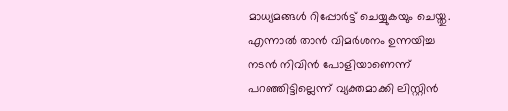മാധ്യമങ്ങൾ റിപ്പോർട്ട് ചെയ്യുകയും ചെയ്തു. എന്നാൽ താൻ വിമർശനം ഉന്നയിച്ച നടൻ നിവിൻ പോളിയാണെന്ന് പറഞ്ഞിട്ടില്ലെന്ന് വ്യക്തമാക്കി ലിസ്റ്റിൻ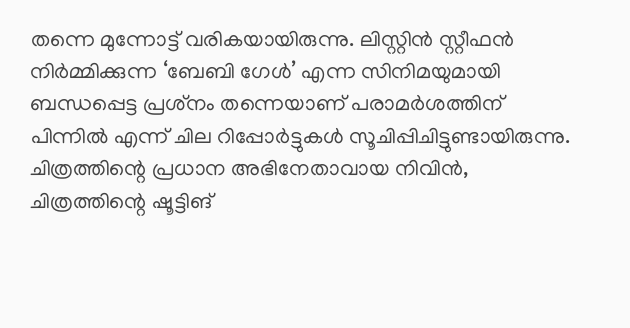തന്നെ മുന്നോട്ട് വരികയായിരുന്നു. ലിസ്റ്റിൻ സ്റ്റീഫൻ നിർമ്മിക്കുന്ന ‘ബേബി ഗേൾ’ എന്ന സിനിമയുമായി ബന്ധപ്പെട്ട പ്രശ്‌നം തന്നെയാണ് പരാമർശത്തിന് പിന്നിൽ എന്ന് ചില റിപ്പോർട്ടുകൾ സൂചിപ്പിചിട്ടുണ്ടായിരുന്നു. ചിത്രത്തിന്റെ പ്രധാന അഭിനേതാവായ നിവിൻ, ചിത്രത്തിന്റെ ഷൂട്ടിങ്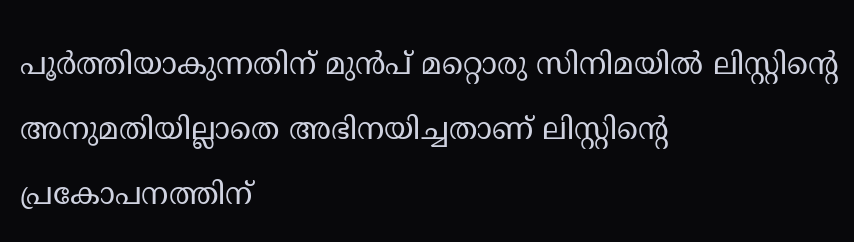പൂര്‍ത്തിയാകുന്നതിന് മുന്‍പ് മറ്റൊരു സിനിമയിൽ ലിസ്റ്റിന്റെ അനുമതിയില്ലാതെ അഭിനയിച്ചതാണ് ലിസ്റ്റിന്റെ പ്രകോപനത്തിന്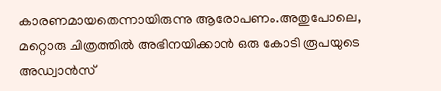കാരണമായതെന്നായിരുന്നു ആരോപണം.അതുപോലെ, മറ്റൊരു ചിത്രത്തിൽ അഭിനയിക്കാൻ ഒരു കോടി രൂപയുടെ അഡ്വാൻസ്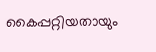കൈപ്പറ്റിയതായും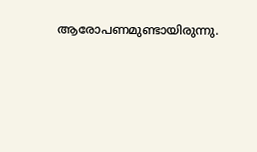ആരോപണമുണ്ടായിരുന്നു.